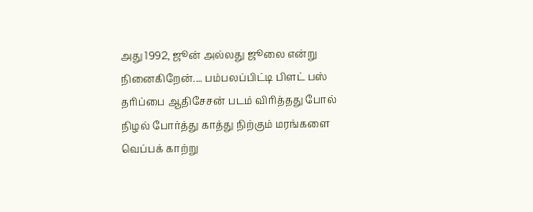அது 1992, ஜூன் அல்லது ஜூலை என்று நினைகிறேன்.... பம்பலப்பிட்டி பிளட் பஸ் தரிப்பை ஆதிசேசன் படம் விரித்தது போல் நிழல் போர்த்து காத்து நிற்கும் மரங்களை வெப்பக் காற்று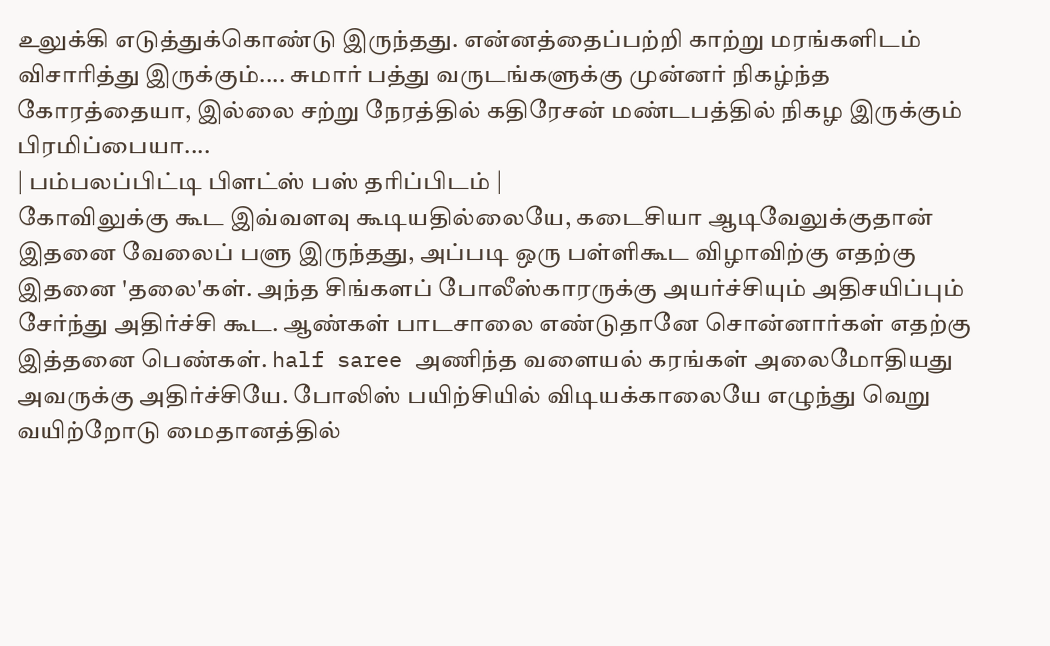உலுக்கி எடுத்துக்கொண்டு இருந்தது. என்னத்தைப்பற்றி காற்று மரங்களிடம் விசாரித்து இருக்கும்.... சுமார் பத்து வருடங்களுக்கு முன்னர் நிகழ்ந்த கோரத்தையா, இல்லை சற்று நேரத்தில் கதிரேசன் மண்டபத்தில் நிகழ இருக்கும் பிரமிப்பையா....
| பம்பலப்பிட்டி பிளட்ஸ் பஸ் தரிப்பிடம் |
கோவிலுக்கு கூட இவ்வளவு கூடியதில்லையே, கடைசியா ஆடிவேலுக்குதான் இதனை வேலைப் பளு இருந்தது, அப்படி ஒரு பள்ளிகூட விழாவிற்கு எதற்கு இதனை 'தலை'கள். அந்த சிங்களப் போலீஸ்காரருக்கு அயர்ச்சியும் அதிசயிப்பும் சேர்ந்து அதிர்ச்சி கூட. ஆண்கள் பாடசாலை எண்டுதானே சொன்னார்கள் எதற்கு இத்தனை பெண்கள். half saree அணிந்த வளையல் கரங்கள் அலைமோதியது அவருக்கு அதிர்ச்சியே. போலிஸ் பயிற்சியில் விடியக்காலையே எழுந்து வெறு வயிற்றோடு மைதானத்தில்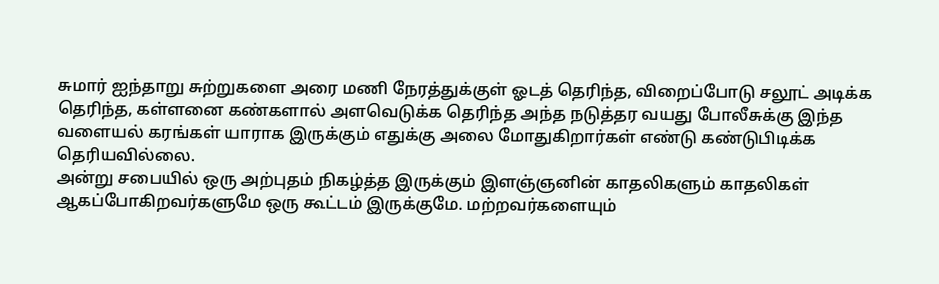சுமார் ஐந்தாறு சுற்றுகளை அரை மணி நேரத்துக்குள் ஓடத் தெரிந்த, விறைப்போடு சலூட் அடிக்க தெரிந்த, கள்ளனை கண்களால் அளவெடுக்க தெரிந்த அந்த நடுத்தர வயது போலீசுக்கு இந்த வளையல் கரங்கள் யாராக இருக்கும் எதுக்கு அலை மோதுகிறார்கள் எண்டு கண்டுபிடிக்க தெரியவில்லை.
அன்று சபையில் ஒரு அற்புதம் நிகழ்த்த இருக்கும் இளஞ்ஞனின் காதலிகளும் காதலிகள் ஆகப்போகிறவர்களுமே ஒரு கூட்டம் இருக்குமே. மற்றவர்களையும்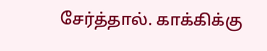சேர்த்தால். காக்கிக்கு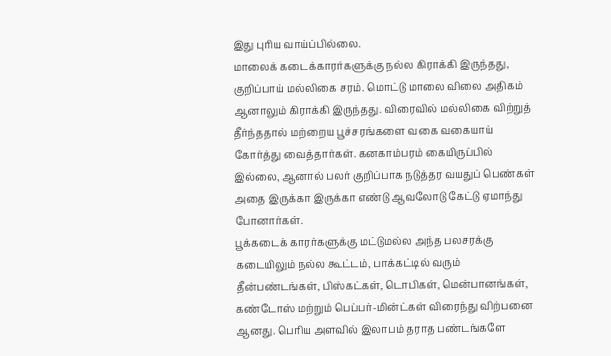இது புரிய வாய்ப்பில்லை.
மாலைக் கடைக்காரர்களுக்கு நல்ல கிராக்கி இருந்தது, குறிப்பாய் மல்லிகை சரம். மொட்டு மாலை விலை அதிகம் ஆனாலும் கிராக்கி இருந்தது. விரைவில் மல்லிகை விற்றுத் தீர்ந்ததால் மற்றைய பூச்சரங்களை வகை வகையாய் கோர்த்து வைத்தார்கள். கனகாம்பரம் கையிருப்பில் இல்லை, ஆனால் பலர் குறிப்பாக நடுத்தர வயதுப் பெண்கள் அதை இருக்கா இருக்கா எண்டு ஆவலோடு கேட்டு ஏமாந்து போனார்கள்.
பூக்கடைக் காரர்களுக்கு மட்டுமல்ல அந்த பலசரக்கு கடையிலும் நல்ல கூட்டம், பாக்கட்டில் வரும் தீன்பண்டங்கள், பிஸ்கட்கள், டொபிகள், மென்பானங்கள், கண்டோஸ் மற்றும் பெப்பர்-மின்ட்கள் விரைந்து விற்பனை ஆனது. பெரிய அளவில் இலாபம் தராத பண்டங்களே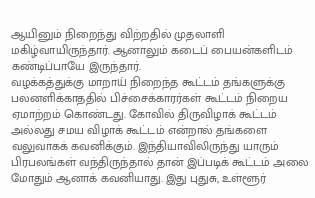ஆயினும் நிறைந்து விற்றதில் முதலாளி மகிழ்வாயிருந்தார். ஆனாலும் கடைப் பையன்களிடம் கண்டிப்பாயே இருந்தார்.
வழக்கத்துக்கு மாறாய் நிறைந்த கூட்டம் தங்களுக்கு பலனளிக்காததில் பிச்சைக்காரர்கள் கூட்டம் நிறைய ஏமாற்றம் கொண்டது. கோவில் திருவிழாக் கூட்டம் அல்லது சமய விழாக் கூட்டம் என்றால் தங்களை வலுவாகக் கவனிக்கும். இந்தியாவிலிருந்து யாரும் பிரபலங்கள் வந்திருந்தால் தான் இப்படிக் கூட்டம் அலை மோதும் ஆனாக் கவனியாது. இது புதுசு, உள்ளூர்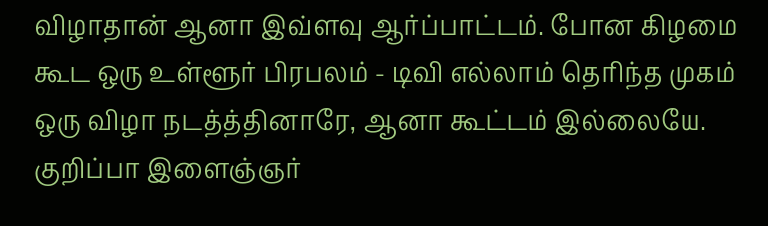விழாதான் ஆனா இவ்ளவு ஆர்ப்பாட்டம். போன கிழமை கூட ஒரு உள்ளூர் பிரபலம் - டிவி எல்லாம் தெரிந்த முகம் ஒரு விழா நடத்த்தினாரே, ஆனா கூட்டம் இல்லையே. குறிப்பா இளைஞ்ஞர்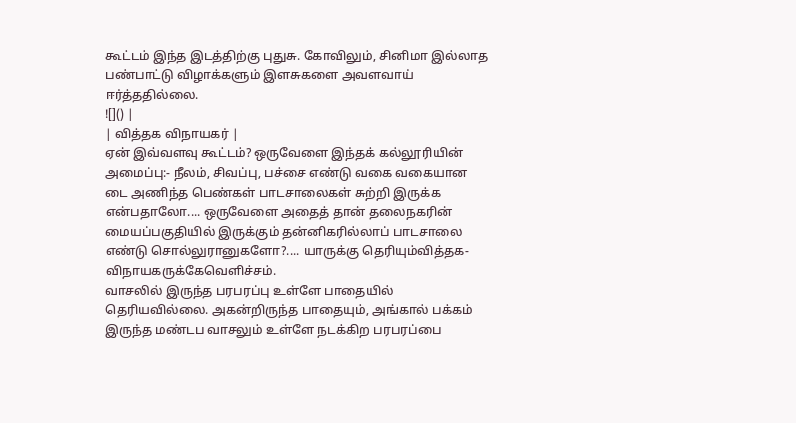கூட்டம் இந்த இடத்திற்கு புதுசு. கோவிலும், சினிமா இல்லாத பண்பாட்டு விழாக்களும் இளசுகளை அவளவாய் ஈர்த்ததில்லை.
![]() |
| வித்தக விநாயகர் |
ஏன் இவ்வளவு கூட்டம்? ஒருவேளை இந்தக் கல்லூரியின் அமைப்பு:- நீலம், சிவப்பு, பச்சை எண்டு வகை வகையான டை அணிந்த பெண்கள் பாடசாலைகள் சுற்றி இருக்க என்பதாலோ.... ஒருவேளை அதைத் தான் தலைநகரின் மையப்பகுதியில் இருக்கும் தன்னிகரில்லாப் பாடசாலை எண்டு சொல்லுரானுகளோ?.... யாருக்கு தெரியும்வித்தக-விநாயகருக்கேவெளிச்சம்.
வாசலில் இருந்த பரபரப்பு உள்ளே பாதையில் தெரியவில்லை. அகன்றிருந்த பாதையும், அங்கால் பக்கம் இருந்த மண்டப வாசலும் உள்ளே நடக்கிற பரபரப்பை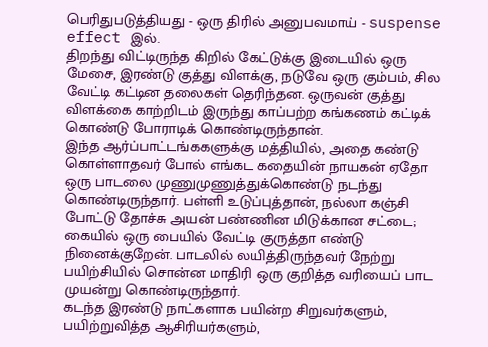பெரிதுபடுத்தியது - ஒரு திரில் அனுபவமாய் - suspense effect இல்.
திறந்து விட்டிருந்த கிறில் கேட்டுக்கு இடையில் ஒரு மேசை, இரண்டு குத்து விளக்கு, நடுவே ஒரு கும்பம், சில வேட்டி கட்டின தலைகள் தெரிந்தன. ஒருவன் குத்து விளக்கை காற்றிடம் இருந்து காப்பற்ற கங்கணம் கட்டிக் கொண்டு போராடிக் கொண்டிருந்தான்.
இந்த ஆர்ப்பாட்டங்ககளுக்கு மத்தியில், அதை கண்டு கொள்ளாதவர் போல் எங்கட கதையின் நாயகன் ஏதோ ஒரு பாடலை முணுமுணுத்துக்கொண்டு நடந்து கொண்டிருந்தார். பள்ளி உடுப்புத்தான், நல்லா கஞ்சி போட்டு தோச்சு அயன் பண்ணின மிடுக்கான சட்டை; கையில் ஒரு பையில் வேட்டி குருத்தா எண்டு நினைக்குறேன். பாடலில் லயித்திருந்தவர் நேற்று பயிற்சியில் சொன்ன மாதிரி ஒரு குறித்த வரியைப் பாட முயன்று கொண்டிருந்தார்.
கடந்த இரண்டு நாட்களாக பயின்ற சிறுவர்களும், பயிற்றுவித்த ஆசிரியர்களும்,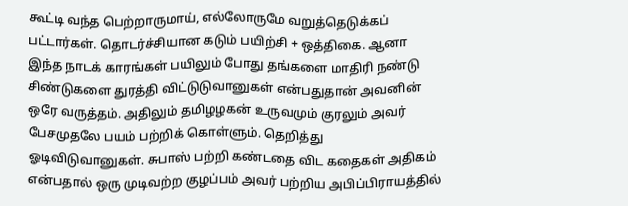கூட்டி வந்த பெற்றாருமாய், எல்லோருமே வறுத்தெடுக்கப் பட்டார்கள். தொடர்ச்சியான கடும் பயிற்சி + ஒத்திகை. ஆனா இந்த நாடக் காரங்கள் பயிலும் போது தங்களை மாதிரி நண்டு சிண்டுகளை துரத்தி விட்டுடுவானுகள் என்பதுதான் அவனின் ஒரே வருத்தம். அதிலும் தமிழழகன் உருவமும் குரலும் அவர் பேசமுதலே பயம் பற்றிக் கொள்ளும். தெறித்து ஓடிவிடுவானுகள். சுபாஸ் பற்றி கண்டதை விட கதைகள் அதிகம் என்பதால் ஒரு முடிவற்ற குழப்பம் அவர் பற்றிய அபிப்பிராயத்தில்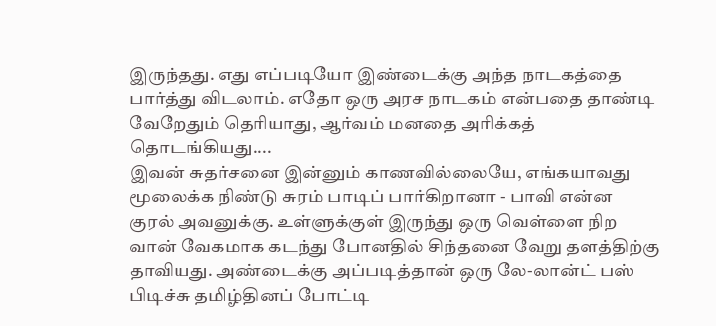இருந்தது. எது எப்படியோ இண்டைக்கு அந்த நாடகத்தை பார்த்து விடலாம். எதோ ஒரு அரச நாடகம் என்பதை தாண்டி வேறேதும் தெரியாது, ஆர்வம் மனதை அரிக்கத் தொடங்கியது....
இவன் சுதர்சனை இன்னும் காணவில்லையே, எங்கயாவது மூலைக்க நிண்டு சுரம் பாடிப் பார்கிறானா - பாவி என்ன குரல் அவனுக்கு. உள்ளுக்குள் இருந்து ஒரு வெள்ளை நிற வான் வேகமாக கடந்து போனதில் சிந்தனை வேறு தளத்திற்கு தாவியது. அண்டைக்கு அப்படித்தான் ஒரு லே-லான்ட் பஸ் பிடிச்சு தமிழ்தினப் போட்டி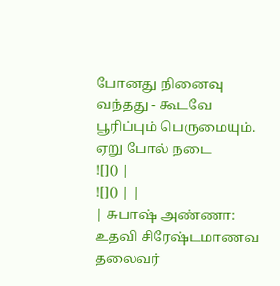போனது நினைவு வந்தது - கூடவே பூரிப்பும் பெருமையும்.
ஏறு போல் நடை
![]() |
![]() | |
| சுபாஷ் அண்ணா: உதவி சிரேஷ்டமாணவ தலைவர்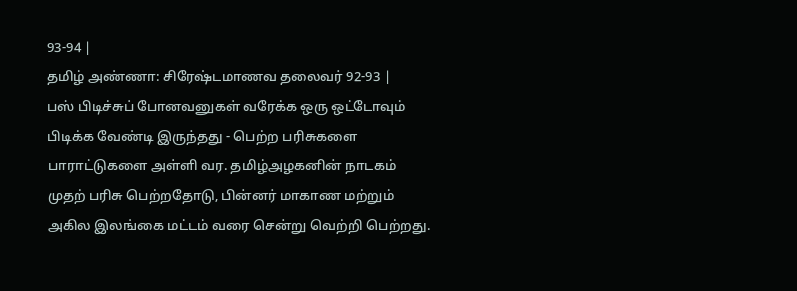93-94 |
தமிழ் அண்ணா: சிரேஷ்டமாணவ தலைவர் 92-93 |
பஸ் பிடிச்சுப் போனவனுகள் வரேக்க ஒரு ஒட்டோவும் பிடிக்க வேண்டி இருந்தது - பெற்ற பரிசுகளை பாராட்டுகளை அள்ளி வர. தமிழ்அழகனின் நாடகம் முதற் பரிசு பெற்றதோடு, பின்னர் மாகாண மற்றும் அகில இலங்கை மட்டம் வரை சென்று வெற்றி பெற்றது.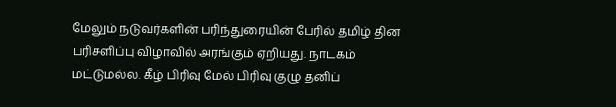மேலும் நடுவர்களின் பரிந்துரையின் பேரில் தமிழ் தின பரிசளிப்பு விழாவில் அரங்கும் ஏறியது. நாடகம் மட்டுமல்ல. கீழ் பிரிவு மேல் பிரிவு குழு தனிப்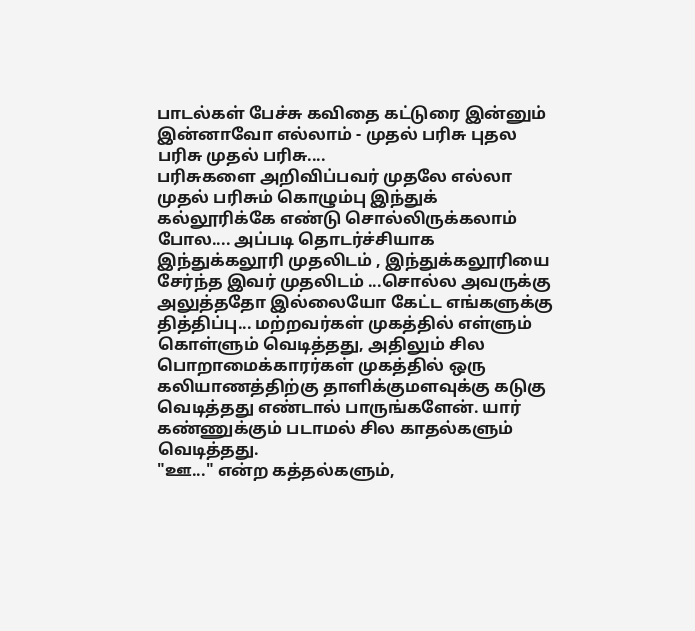பாடல்கள் பேச்சு கவிதை கட்டுரை இன்னும் இன்னாவோ எல்லாம் - முதல் பரிசு புதல பரிசு முதல் பரிசு....
பரிசுகளை அறிவிப்பவர் முதலே எல்லா முதல் பரிசும் கொழும்பு இந்துக் கல்லூரிக்கே எண்டு சொல்லிருக்கலாம் போல.... அப்படி தொடர்ச்சியாக இந்துக்கலூரி முதலிடம் , இந்துக்கலூரியை சேர்ந்த இவர் முதலிடம் ...சொல்ல அவருக்கு அலுத்ததோ இல்லையோ கேட்ட எங்களுக்கு தித்திப்பு... மற்றவர்கள் முகத்தில் எள்ளும் கொள்ளும் வெடித்தது, அதிலும் சில பொறாமைக்காரர்கள் முகத்தில் ஒரு கலியாணத்திற்கு தாளிக்குமளவுக்கு கடுகு வெடித்தது எண்டால் பாருங்களேன். யார் கண்ணுக்கும் படாமல் சில காதல்களும் வெடித்தது.
"ஊ..." என்ற கத்தல்களும்,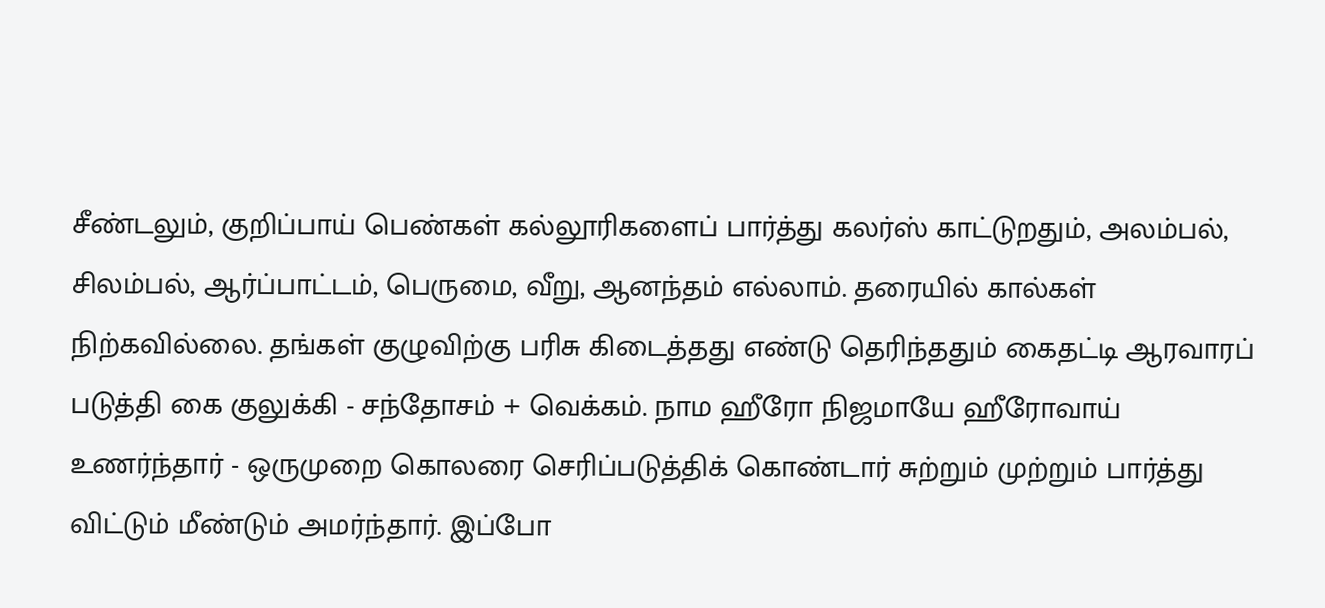சீண்டலும், குறிப்பாய் பெண்கள் கல்லூரிகளைப் பார்த்து கலர்ஸ் காட்டுறதும், அலம்பல், சிலம்பல், ஆர்ப்பாட்டம், பெருமை, வீறு, ஆனந்தம் எல்லாம். தரையில் கால்கள் நிற்கவில்லை. தங்கள் குழுவிற்கு பரிசு கிடைத்தது எண்டு தெரிந்ததும் கைதட்டி ஆரவாரப் படுத்தி கை குலுக்கி - சந்தோசம் + வெக்கம். நாம ஹீரோ நிஜமாயே ஹீரோவாய் உணர்ந்தார் - ஒருமுறை கொலரை செரிப்படுத்திக் கொண்டார் சுற்றும் முற்றும் பார்த்து விட்டும் மீண்டும் அமர்ந்தார். இப்போ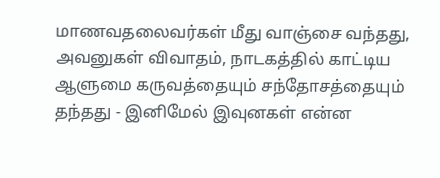மாணவதலைவர்கள் மீது வாஞ்சை வந்தது, அவனுகள் விவாதம், நாடகத்தில் காட்டிய ஆளுமை கருவத்தையும் சந்தோசத்தையும் தந்தது - இனிமேல் இவுனகள் என்ன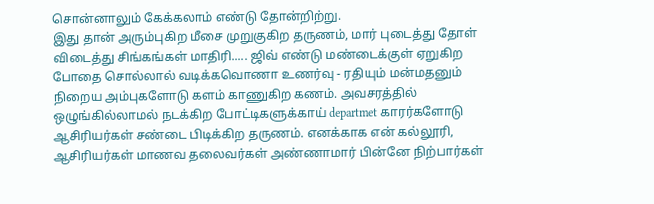சொன்னாலும் கேக்கலாம் எண்டு தோன்றிற்று.
இது தான் அரும்புகிற மீசை முறுகுகிற தருணம், மார் புடைத்து தோள் விடைத்து சிங்கங்கள் மாதிரி..... ஜிவ் எண்டு மண்டைக்குள் ஏறுகிற போதை சொல்லால் வடிக்கவொணா உணர்வு - ரதியும் மன்மதனும் நிறைய அம்புகளோடு களம் காணுகிற கணம். அவசரத்தில் ஒழுங்கில்லாமல் நடக்கிற போட்டிகளுக்காய் departmet காரர்களோடு ஆசிரியர்கள் சண்டை பிடிக்கிற தருணம். எனக்காக என் கல்லூரி, ஆசிரியர்கள் மாணவ தலைவர்கள் அண்ணாமார் பின்னே நிற்பார்கள்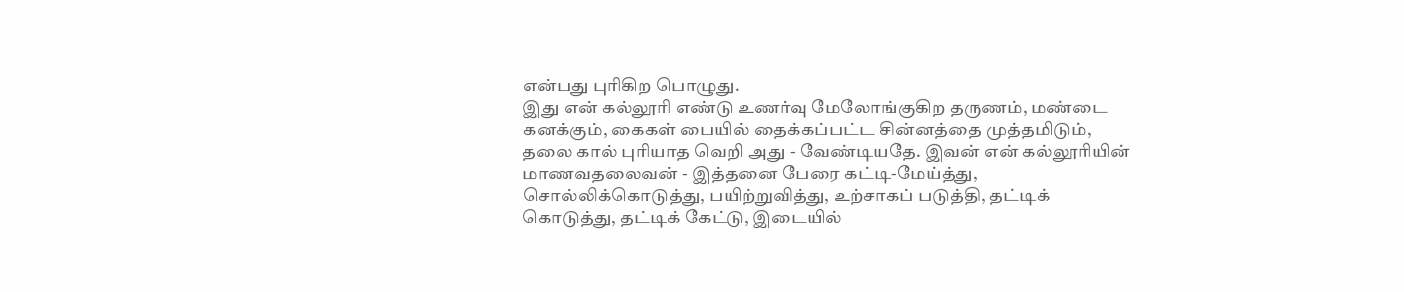என்பது புரிகிற பொழுது.
இது என் கல்லூரி எண்டு உணர்வு மேலோங்குகிற தருணம், மண்டை கனக்கும், கைகள் பையில் தைக்கப்பட்ட சின்னத்தை முத்தமிடும், தலை கால் புரியாத வெறி அது - வேண்டியதே. இவன் என் கல்லூரியின் மாணவதலைவன் - இத்தனை பேரை கட்டி-மேய்த்து, சொல்லிக்கொடுத்து, பயிற்றுவித்து, உற்சாகப் படுத்தி, தட்டிக் கொடுத்து, தட்டிக் கேட்டு, இடையில்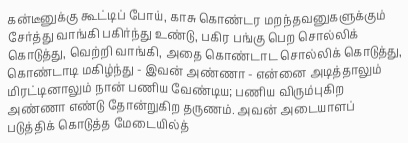கன்டீனுக்கு கூட்டிப் போய், காசு கொண்டர மறந்தவனுகளுக்கும் சேர்த்து வாங்கி பகிர்ந்து உண்டு, பகிர பங்கு பெற சொல்லிக் கொடுத்து, வெற்றி வாங்கி, அதை கொண்டாட சொல்லிக் கொடுத்து, கொண்டாடி மகிழ்ந்து - இவன் அண்ணா - என்னை அடித்தாலும் மிரட்டினாலும் நான் பணிய வேண்டிய; பணிய விரும்புகிற அண்ணா எண்டு தோன்றுகிற தருணம். அவன் அடையாளப் படுத்திக் கொடுத்த மேடையில்த்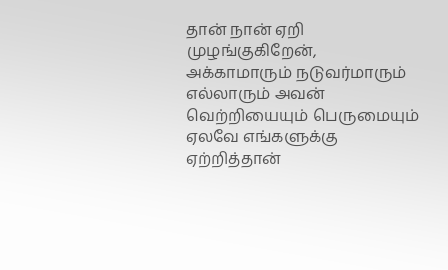தான் நான் ஏறி முழங்குகிறேன், அக்காமாரும் நடுவர்மாரும் எல்லாரும் அவன் வெற்றியையும் பெருமையும் ஏலவே எங்களுக்கு ஏற்றித்தான்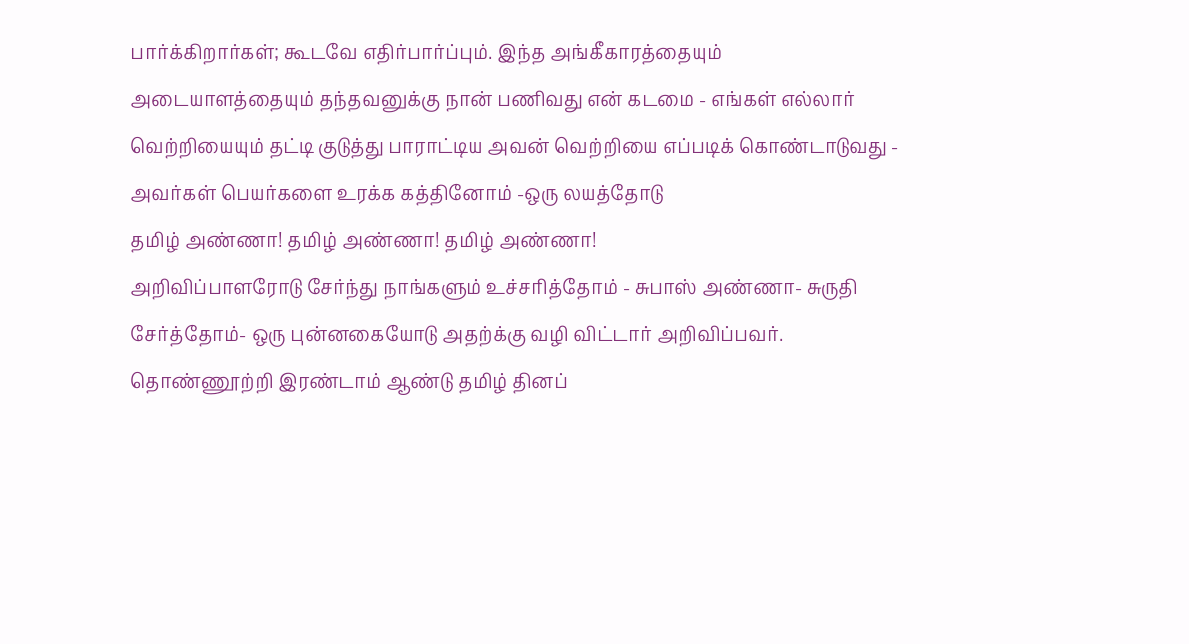பார்க்கிறார்கள்; கூடவே எதிர்பார்ப்பும். இந்த அங்கீகாரத்தையும் அடையாளத்தையும் தந்தவனுக்கு நான் பணிவது என் கடமை - எங்கள் எல்லார் வெற்றியையும் தட்டி குடுத்து பாராட்டிய அவன் வெற்றியை எப்படிக் கொண்டாடுவது - அவர்கள் பெயர்களை உரக்க கத்தினோம் -ஒரு லயத்தோடு
தமிழ் அண்ணா! தமிழ் அண்ணா! தமிழ் அண்ணா!
அறிவிப்பாளரோடு சேர்ந்து நாங்களும் உச்சரித்தோம் - சுபாஸ் அண்ணா- சுருதி சேர்த்தோம்- ஒரு புன்னகையோடு அதற்க்கு வழி விட்டார் அறிவிப்பவர். தொண்ணூற்றி இரண்டாம் ஆண்டு தமிழ் தினப்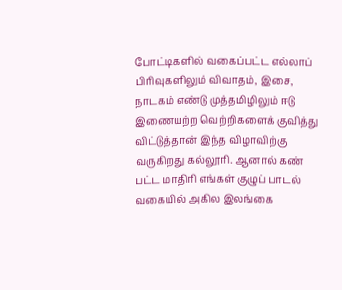போட்டிகளில் வகைப்பட்ட எல்லாப் பிரிவுகளிலும் விவாதம், இசை, நாடகம் எண்டு முத்தமிழிலும் ஈடு இணையற்ற வெற்றிகளைக் குவித்து விட்டுத்தான் இந்த விழாவிற்கு வருகிறது கல்லூரி. ஆனால் கண் பட்ட மாதிரி எங்கள் குழுப் பாடல் வகையில் அகில இலங்கை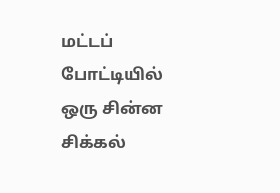மட்டப் போட்டியில் ஒரு சின்ன சிக்கல்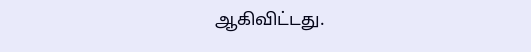ஆகிவிட்டது.